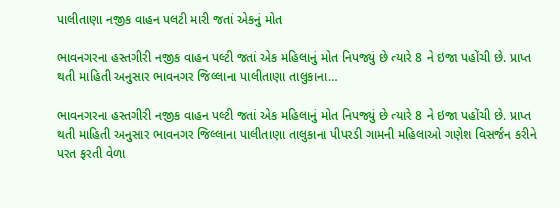પાલીતાણા નજીક વાહન પલટી મારી જતાં એકનું મોત

ભાવનગરના હસ્તગીરી નજીક વાહન પલ્ટી જતાં એક મહિલાનું મોત નિપજ્યું છે ત્યારે 8 ને ઇજા પહોંચી છે. પ્રાપ્ત થતી માહિતી અનુસાર ભાવનગર જિલ્લાના પાલીતાણા તાલુકાના…

ભાવનગરના હસ્તગીરી નજીક વાહન પલ્ટી જતાં એક મહિલાનું મોત નિપજ્યું છે ત્યારે 8 ને ઇજા પહોંચી છે. પ્રાપ્ત થતી માહિતી અનુસાર ભાવનગર જિલ્લાના પાલીતાણા તાલુકાના પીપરડી ગામની મહિલાઓ ગણેશ વિસર્જન કરીને પરત ફરતી વેળા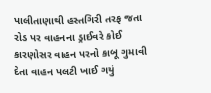પાલીતાણાથી હસ્તગિરી તરફ જતા રોડ પર વાહનના ડ્રાઈવરે કોઈ કારણોસર વાહન પરનો કાબૂ ગુમાવી દેતા વાહન પલટી ખાઈ ગયું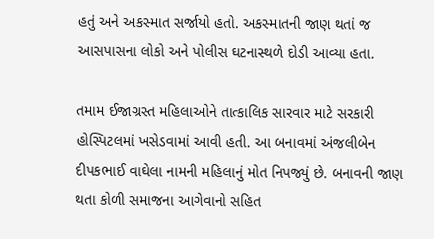હતું અને અકસ્માત સર્જાયો હતો. અકસ્માતની જાણ થતાં જ આસપાસના લોકો અને પોલીસ ઘટનાસ્થળે દોડી આવ્યા હતા.

તમામ ઈજાગ્રસ્ત મહિલાઓને તાત્કાલિક સારવાર માટે સરકારી હોસ્પિટલમાં ખસેડવામાં આવી હતી. આ બનાવમાં અંજલીબેન દીપકભાઈ વાઘેલા નામની મહિલાનું મોત નિપજ્યું છે. બનાવની જાણ થતા કોળી સમાજના આગેવાનો સહિત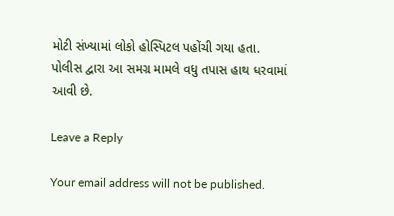મોટી સંખ્યામાં લોકો હોસ્પિટલ પહોંચી ગયા હતા. પોલીસ દ્વારા આ સમગ્ર મામલે વધુ તપાસ હાથ ધરવામાં આવી છે.

Leave a Reply

Your email address will not be published.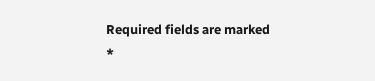Required fields are marked *